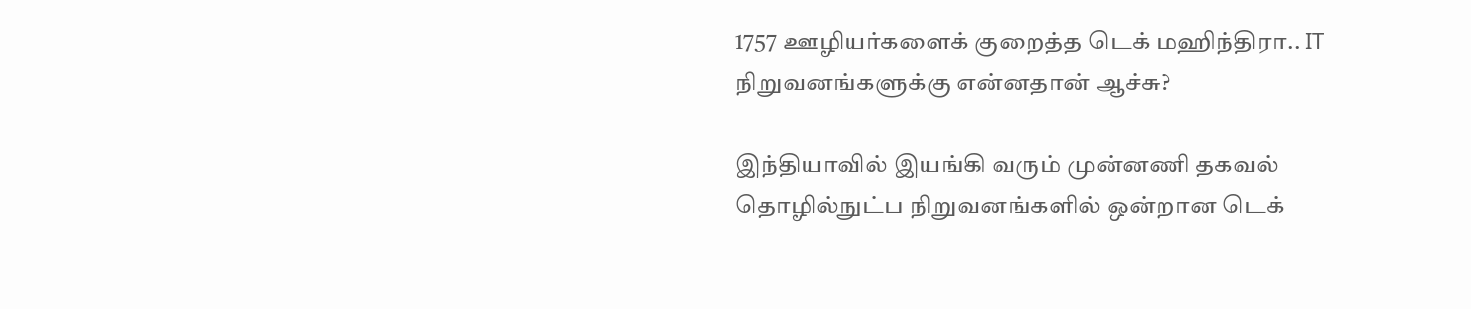1757 ஊழியர்களைக் குறைத்த டெக் மஹிந்திரா.. IT நிறுவனங்களுக்கு என்னதான் ஆச்சு?

இந்தியாவில் இயங்கி வரும் முன்னணி தகவல் தொழில்நுட்ப நிறுவனங்களில் ஒன்றான டெக்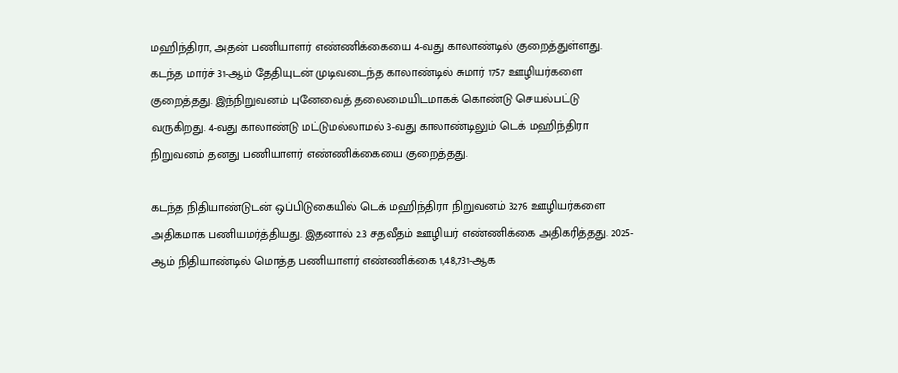மஹிந்திரா, அதன் பணியாளர் எண்ணிக்கையை 4-வது காலாண்டில் குறைத்துள்ளது. கடந்த மார்ச் 31-ஆம் தேதியுடன் முடிவடைந்த காலாண்டில் சுமார் 1757 ஊழியர்களை குறைத்தது. இந்நிறுவனம் புனேவைத் தலைமையிடமாகக் கொண்டு செயல்பட்டு வருகிறது. 4-வது காலாண்டு மட்டுமல்லாமல் 3-வது காலாண்டிலும் டெக் மஹிந்திரா நிறுவனம் தனது பணியாளர் எண்ணிக்கையை குறைத்தது.

கடந்த நிதியாண்டுடன் ஒப்பிடுகையில் டெக் மஹிந்திரா நிறுவனம் 3276 ஊழியர்களை அதிகமாக பணியமர்த்தியது. இதனால் 2.3 சதவீதம் ஊழியர் எண்ணிக்கை அதிகரித்தது. 2025-ஆம் நிதியாண்டில் மொத்த பணியாளர் எண்ணிக்கை 1,48,731-ஆக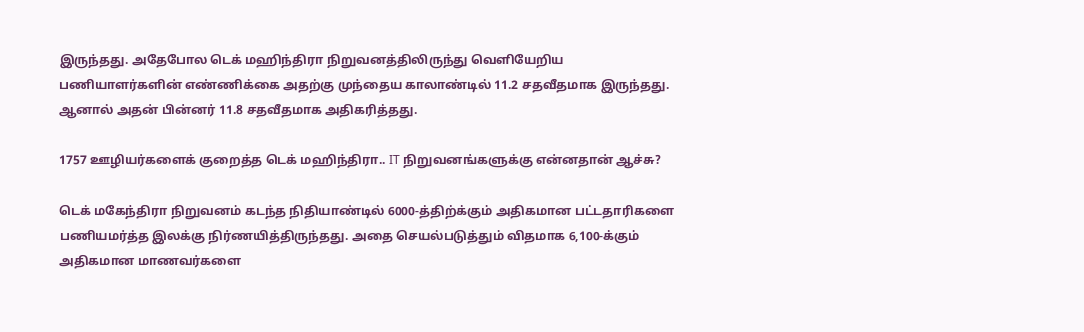இருந்தது. அதேபோல டெக் மஹிந்திரா நிறுவனத்திலிருந்து வெளியேறிய பணியாளர்களின் எண்ணிக்கை அதற்கு முந்தைய காலாண்டில் 11.2 சதவீதமாக இருந்தது. ஆனால் அதன் பின்னர் 11.8 சதவீதமாக அதிகரித்தது.

1757 ஊழியர்களைக் குறைத்த டெக் மஹிந்திரா.. IT நிறுவனங்களுக்கு என்னதான் ஆச்சு?

டெக் மகேந்திரா நிறுவனம் கடந்த நிதியாண்டில் 6000-த்திற்க்கும் அதிகமான பட்டதாரிகளை பணியமர்த்த இலக்கு நிர்ணயித்திருந்தது. அதை செயல்படுத்தும் விதமாக 6,100-க்கும் அதிகமான மாணவர்களை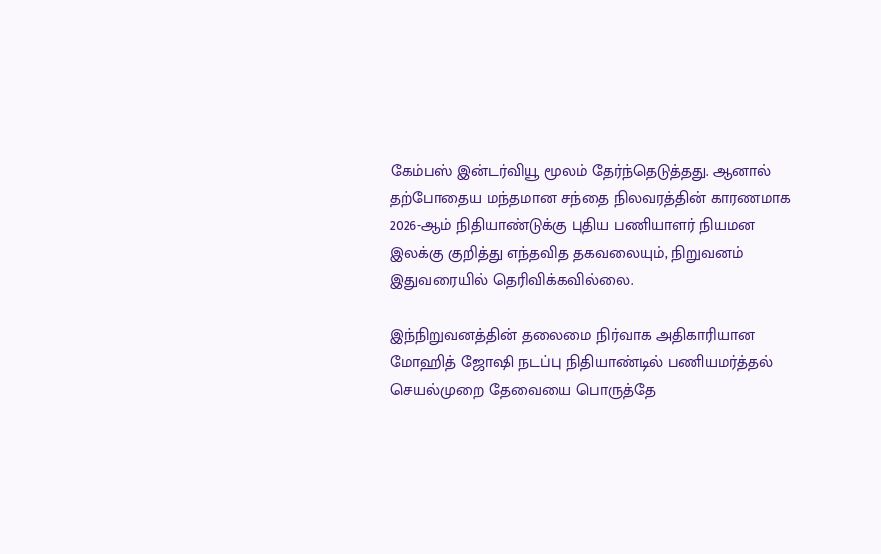கேம்பஸ் இன்டர்வியூ மூலம் தேர்ந்தெடுத்தது. ஆனால் தற்போதைய மந்தமான சந்தை நிலவரத்தின் காரணமாக 2026-ஆம் நிதியாண்டுக்கு புதிய பணியாளர் நியமன இலக்கு குறித்து எந்தவித தகவலையும், நிறுவனம் இதுவரையில் தெரிவிக்கவில்லை.

இந்நிறுவனத்தின் தலைமை நிர்வாக அதிகாரியான மோஹித் ஜோஷி நடப்பு நிதியாண்டில் பணியமர்த்தல் செயல்முறை தேவையை பொருத்தே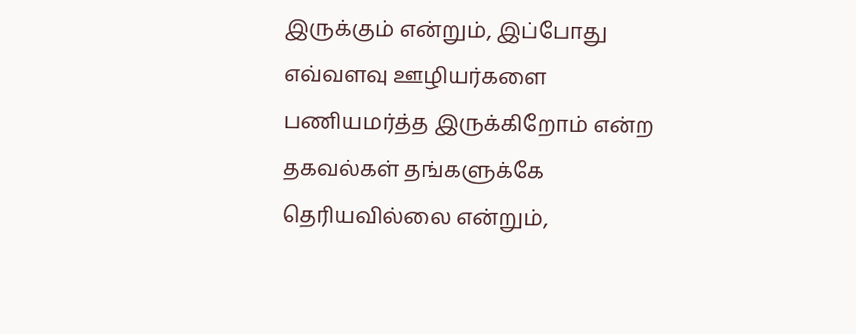இருக்கும் என்றும், இப்போது எவ்வளவு ஊழியர்களை பணியமர்த்த இருக்கிறோம் என்ற தகவல்கள் தங்களுக்கே தெரியவில்லை என்றும்,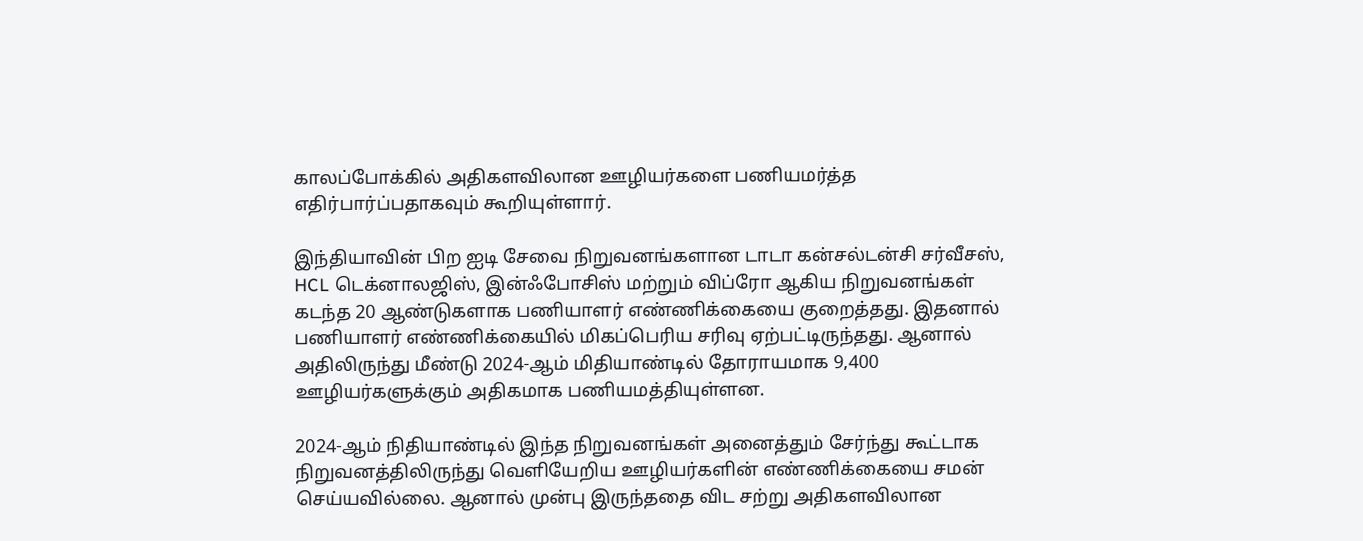காலப்போக்கில் அதிகளவிலான ஊழியர்களை பணியமர்த்த எதிர்பார்ப்பதாகவும் கூறியுள்ளார்.

இந்தியாவின் பிற ஐடி சேவை நிறுவனங்களான டாடா கன்சல்டன்சி சர்வீசஸ், HCL டெக்னாலஜிஸ், இன்ஃபோசிஸ் மற்றும் விப்ரோ ஆகிய நிறுவனங்கள் கடந்த 20 ஆண்டுகளாக பணியாளர் எண்ணிக்கையை குறைத்தது. இதனால் பணியாளர் எண்ணிக்கையில் மிகப்பெரிய சரிவு ஏற்பட்டிருந்தது. ஆனால் அதிலிருந்து மீண்டு 2024-ஆம் மிதியாண்டில் தோராயமாக 9,400 ஊழியர்களுக்கும் அதிகமாக பணியமத்தியுள்ளன.

2024-ஆம் நிதியாண்டில் இந்த நிறுவனங்கள் அனைத்தும் சேர்ந்து கூட்டாக நிறுவனத்திலிருந்து வெளியேறிய ஊழியர்களின் எண்ணிக்கையை சமன் செய்யவில்லை. ஆனால் முன்பு இருந்ததை விட சற்று அதிகளவிலான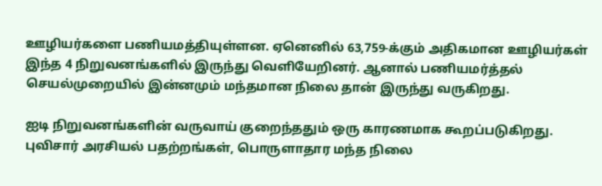ஊழியர்களை பணியமத்தியுள்ளன. ஏனெனில் 63,759-க்கும் அதிகமான ஊழியர்கள் இந்த 4 நிறுவனங்களில் இருந்து வெளியேறினர். ஆனால் பணியமர்த்தல் செயல்முறையில் இன்னமும் மந்தமான நிலை தான் இருந்து வருகிறது.

ஐடி நிறுவனங்களின் வருவாய் குறைந்ததும் ஒரு காரணமாக கூறப்படுகிறது. புவிசார் அரசியல் பதற்றங்கள், பொருளாதார மந்த நிலை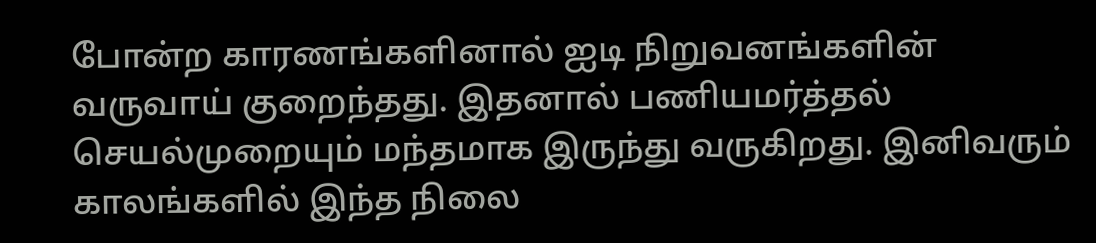போன்ற காரணங்களினால் ஐடி நிறுவனங்களின் வருவாய் குறைந்தது. இதனால் பணியமர்த்தல் செயல்முறையும் மந்தமாக இருந்து வருகிறது. இனிவரும் காலங்களில் இந்த நிலை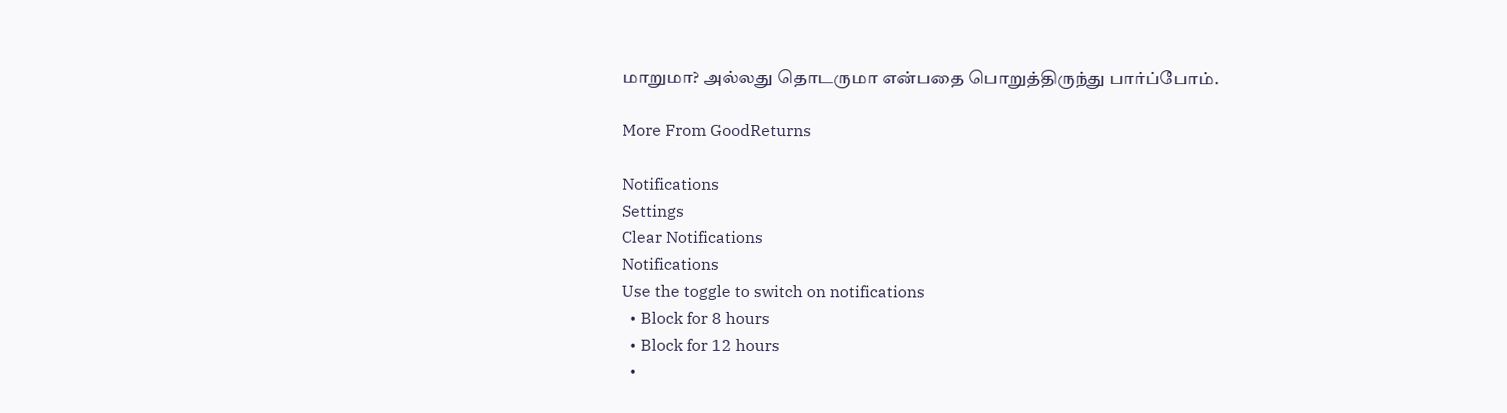மாறுமா? அல்லது தொடருமா என்பதை பொறுத்திருந்து பார்ப்போம்.

More From GoodReturns

Notifications
Settings
Clear Notifications
Notifications
Use the toggle to switch on notifications
  • Block for 8 hours
  • Block for 12 hours
  •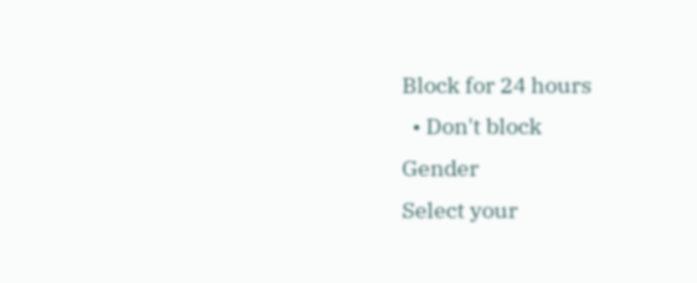Block for 24 hours
  • Don't block
Gender
Select your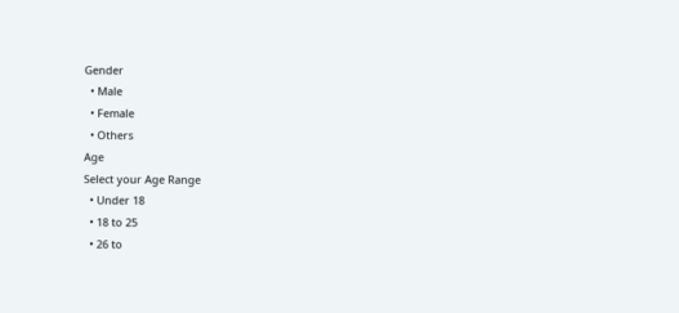Gender
  • Male
  • Female
  • Others
Age
Select your Age Range
  • Under 18
  • 18 to 25
  • 26 to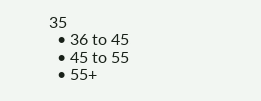35
  • 36 to 45
  • 45 to 55
  • 55+